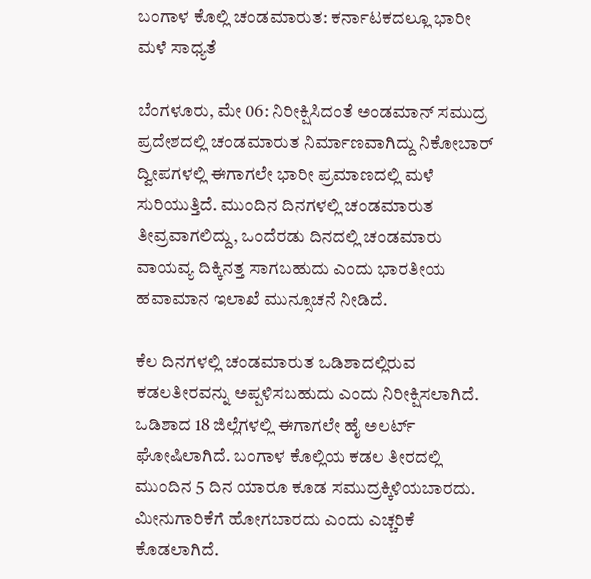ಬಂಗಾಳ ಕೊಲ್ಲಿ ಚಂಡಮಾರುತ: ಕರ್ನಾಟಕದಲ್ಲೂ ಭಾರೀ ಮಳೆ ಸಾಧ್ಯತೆ

ಬೆಂಗಳೂರು, ಮೇ 06: ನಿರೀಕ್ಷಿಸಿದಂತೆ ಅಂಡಮಾನ್ ಸಮುದ್ರ ಪ್ರದೇಶದಲ್ಲಿ ಚಂಡಮಾರುತ ನಿರ್ಮಾಣವಾಗಿದ್ದು ನಿಕೋಬಾರ್ ದ್ವೀಪಗಳಲ್ಲಿ ಈಗಾಗಲೇ ಭಾರೀ ಪ್ರಮಾಣದಲ್ಲಿ ಮಳೆ ಸುರಿಯುತ್ತಿದೆ. ಮುಂದಿನ ದಿನಗಳಲ್ಲಿ ಚಂಡಮಾರುತ ತೀವ್ರವಾಗಲಿದ್ದು, ಒಂದೆರಡು ದಿನದಲ್ಲಿ ಚಂಡಮಾರು ವಾಯವ್ಯ ದಿಕ್ಕಿನತ್ತ ಸಾಗಬಹುದು ಎಂದು ಭಾರತೀಯ ಹವಾಮಾನ ಇಲಾಖೆ ಮುನ್ಸೂಚನೆ ನೀಡಿದೆ.

ಕೆಲ ದಿನಗಳಲ್ಲಿ ಚಂಡಮಾರುತ ಒಡಿಶಾದಲ್ಲಿರುವ ಕಡಲತೀರವನ್ನು ಅಪ್ಪಳಿಸಬಹುದು ಎಂದು ನಿರೀಕ್ಷಿಸಲಾಗಿದೆ.
ಒಡಿಶಾದ 18 ಜಿಲ್ಲೆಗಳಲ್ಲಿ ಈಗಾಗಲೇ ಹೈ ಅಲರ್ಟ್ ಘೋಷಿಲಾಗಿದೆ. ಬಂಗಾಳ ಕೊಲ್ಲಿಯ ಕಡಲ ತೀರದಲ್ಲಿ ಮುಂದಿನ 5 ದಿನ ಯಾರೂ ಕೂಡ ಸಮುದ್ರಕ್ಕಿಳಿಯಬಾರದು. ಮೀನುಗಾರಿಕೆಗೆ ಹೋಗಬಾರದು ಎಂದು ಎಚ್ಚರಿಕೆ ಕೊಡಲಾಗಿದೆ.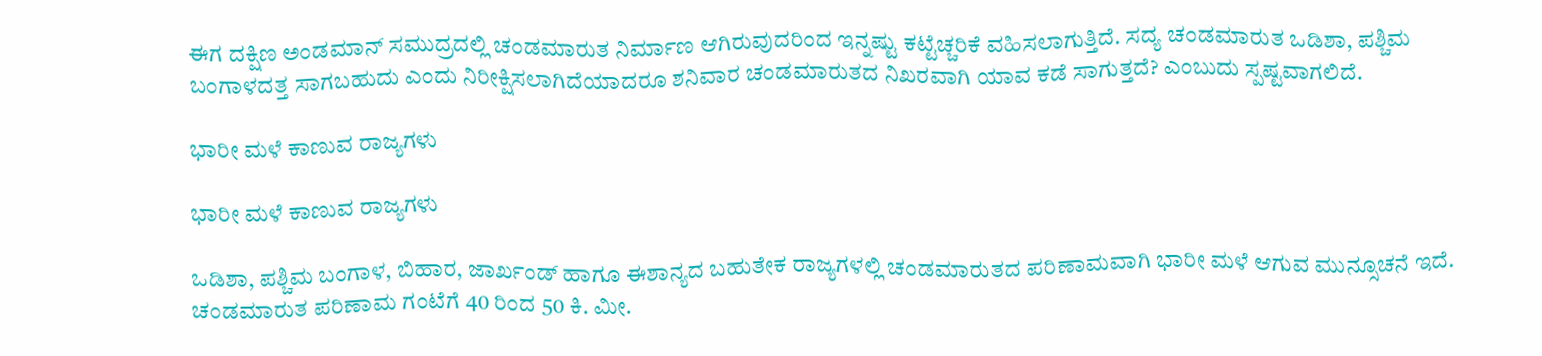ಈಗ ದಕ್ಷಿಣ ಅಂಡಮಾನ್ ಸಮುದ್ರದಲ್ಲಿ ಚಂಡಮಾರುತ ನಿರ್ಮಾಣ ಆಗಿರುವುದರಿಂದ ಇನ್ನಷ್ಟು ಕಟ್ಟೆಚ್ಚರಿಕೆ ವಹಿಸಲಾಗುತ್ತಿದೆ. ಸದ್ಯ ಚಂಡಮಾರುತ ಒಡಿಶಾ, ಪಶ್ಚಿಮ ಬಂಗಾಳದತ್ತ ಸಾಗಬಹುದು ಎಂದು ನಿರೀಕ್ಷಿಸಲಾಗಿದೆಯಾದರೂ ಶನಿವಾರ ಚಂಡಮಾರುತದ ನಿಖರವಾಗಿ ಯಾವ ಕಡೆ ಸಾಗುತ್ತದೆ? ಎಂಬುದು ಸ್ಪಷ್ಟವಾಗಲಿದೆ.

ಭಾರೀ ಮಳೆ ಕಾಣುವ ರಾಜ್ಯಗಳು

ಭಾರೀ ಮಳೆ ಕಾಣುವ ರಾಜ್ಯಗಳು

ಒಡಿಶಾ, ಪಶ್ಚಿಮ ಬಂಗಾಳ, ಬಿಹಾರ, ಜಾರ್ಖಂಡ್ ಹಾಗೂ ಈಶಾನ್ಯದ ಬಹುತೇಕ ರಾಜ್ಯಗಳಲ್ಲಿ ಚಂಡಮಾರುತದ ಪರಿಣಾಮವಾಗಿ ಭಾರೀ ಮಳೆ ಆಗುವ ಮುನ್ಸೂಚನೆ ಇದೆ. ಚಂಡಮಾರುತ ಪರಿಣಾಮ ಗಂಟೆಗೆ 40 ರಿಂದ 50 ಕಿ. ಮೀ.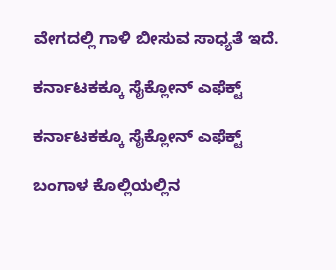ವೇಗದಲ್ಲಿ ಗಾಳಿ ಬೀಸುವ ಸಾಧ್ಯತೆ ಇದೆ.

ಕರ್ನಾಟಕಕ್ಕೂ ಸೈಕ್ಲೋನ್ ಎಫೆಕ್ಟ್

ಕರ್ನಾಟಕಕ್ಕೂ ಸೈಕ್ಲೋನ್ ಎಫೆಕ್ಟ್

ಬಂಗಾಳ ಕೊಲ್ಲಿಯಲ್ಲಿನ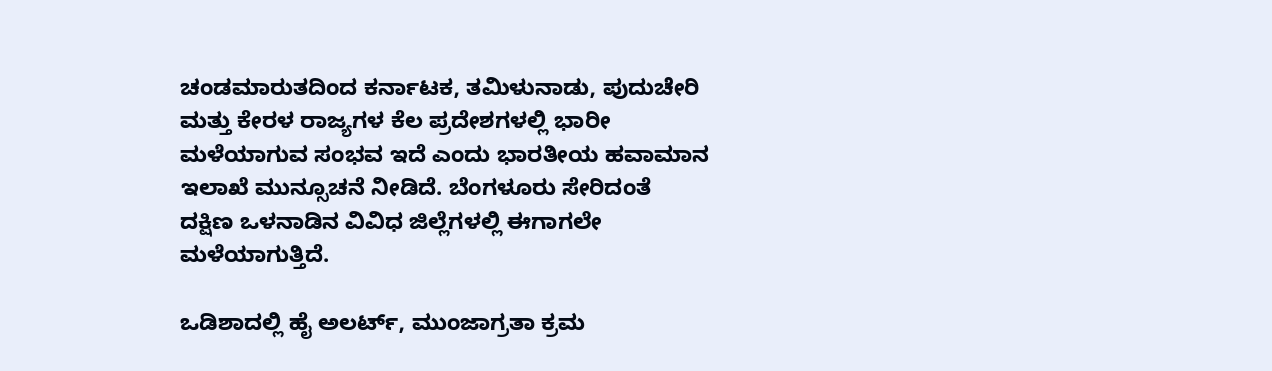ಚಂಡಮಾರುತದಿಂದ ಕರ್ನಾಟಕ, ತಮಿಳುನಾಡು, ಪುದುಚೇರಿ ಮತ್ತು ಕೇರಳ ರಾಜ್ಯಗಳ ಕೆಲ ಪ್ರದೇಶಗಳಲ್ಲಿ ಭಾರೀ ಮಳೆಯಾಗುವ ಸಂಭವ ಇದೆ ಎಂದು ಭಾರತೀಯ ಹವಾಮಾನ ಇಲಾಖೆ ಮುನ್ಸೂಚನೆ ನೀಡಿದೆ. ಬೆಂಗಳೂರು ಸೇರಿದಂತೆ ದಕ್ಷಿಣ ಒಳನಾಡಿನ ವಿವಿಧ ಜಿಲ್ಲೆಗಳಲ್ಲಿ ಈಗಾಗಲೇ ಮಳೆಯಾಗುತ್ತಿದೆ.

ಒಡಿಶಾದಲ್ಲಿ ಹೈ ಅಲರ್ಟ್, ಮುಂಜಾಗ್ರತಾ ಕ್ರಮ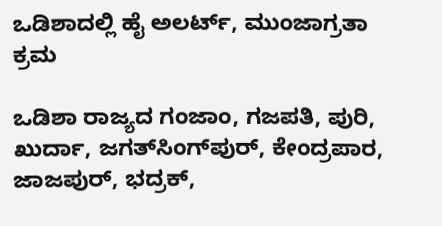ಒಡಿಶಾದಲ್ಲಿ ಹೈ ಅಲರ್ಟ್, ಮುಂಜಾಗ್ರತಾ ಕ್ರಮ

ಒಡಿಶಾ ರಾಜ್ಯದ ಗಂಜಾಂ, ಗಜಪತಿ, ಪುರಿ, ಖುರ್ದಾ, ಜಗತ್‌ಸಿಂಗ್‌ಪುರ್, ಕೇಂದ್ರಪಾರ, ಜಾಜಪುರ್, ಭದ್ರಕ್,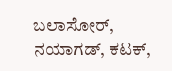ಬಲಾಸೋರ್, ನಯಾಗಡ್, ಕಟಕ್,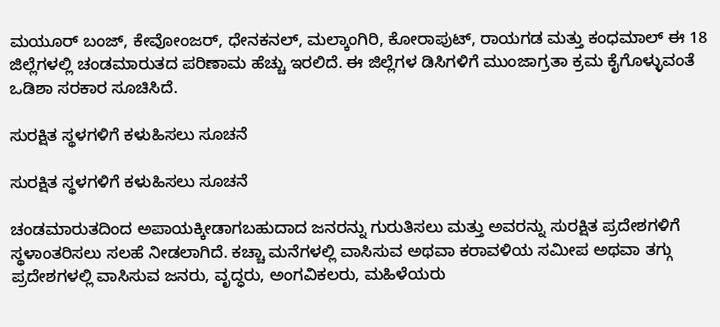ಮಯೂರ್ ಬಂಜ್, ಕೇವೋಂಜರ್, ಧೇನಕನಲ್, ಮಲ್ಕಾಂಗಿರಿ, ಕೋರಾಪುಟ್, ರಾಯಗಡ ಮತ್ತು ಕಂಧಮಾಲ್ ಈ 18 ಜಿಲ್ಲೆಗಳಲ್ಲಿ ಚಂಡಮಾರುತದ ಪರಿಣಾಮ ಹೆಚ್ಚು ಇರಲಿದೆ. ಈ ಜಿಲ್ಲೆಗಳ ಡಿಸಿಗಳಿಗೆ ಮುಂಜಾಗ್ರತಾ ಕ್ರಮ ಕೈಗೊಳ್ಳುವಂತೆ ಒಡಿಶಾ ಸರಕಾರ ಸೂಚಿಸಿದೆ.

ಸುರಕ್ಷಿತ ಸ್ಥಳಗಳಿಗೆ ಕಳುಹಿಸಲು ಸೂಚನೆ

ಸುರಕ್ಷಿತ ಸ್ಥಳಗಳಿಗೆ ಕಳುಹಿಸಲು ಸೂಚನೆ

ಚಂಡಮಾರುತದಿಂದ ಅಪಾಯಕ್ಕೀಡಾಗಬಹುದಾದ ಜನರನ್ನು ಗುರುತಿಸಲು ಮತ್ತು ಅವರನ್ನು ಸುರಕ್ಷಿತ ಪ್ರದೇಶಗಳಿಗೆ ಸ್ಥಳಾಂತರಿಸಲು ಸಲಹೆ ನೀಡಲಾಗಿದೆ. ಕಚ್ಚಾ ಮನೆಗಳಲ್ಲಿ ವಾಸಿಸುವ ಅಥವಾ ಕರಾವಳಿಯ ಸಮೀಪ ಅಥವಾ ತಗ್ಗು ಪ್ರದೇಶಗಳಲ್ಲಿ ವಾಸಿಸುವ ಜನರು, ವೃದ್ಧರು, ಅಂಗವಿಕಲರು, ಮಹಿಳೆಯರು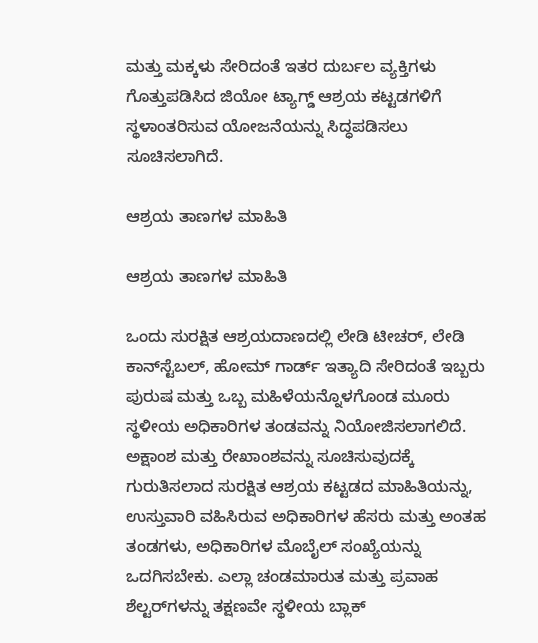ಮತ್ತು ಮಕ್ಕಳು ಸೇರಿದಂತೆ ಇತರ ದುರ್ಬಲ ವ್ಯಕ್ತಿಗಳು ಗೊತ್ತುಪಡಿಸಿದ ಜಿಯೋ ಟ್ಯಾಗ್ಡ್ ಆಶ್ರಯ ಕಟ್ಟಡಗಳಿಗೆ ಸ್ಥಳಾಂತರಿಸುವ ಯೋಜನೆಯನ್ನು ಸಿದ್ಧಪಡಿಸಲು ಸೂಚಿಸಲಾಗಿದೆ.

ಆಶ್ರಯ ತಾಣಗಳ ಮಾಹಿತಿ

ಆಶ್ರಯ ತಾಣಗಳ ಮಾಹಿತಿ

ಒಂದು ಸುರಕ್ಷಿತ ಆಶ್ರಯದಾಣದಲ್ಲಿ ಲೇಡಿ ಟೀಚರ್, ಲೇಡಿ ಕಾನ್‌ಸ್ಟೆಬಲ್, ಹೋಮ್ ಗಾರ್ಡ್ ಇತ್ಯಾದಿ ಸೇರಿದಂತೆ ಇಬ್ಬರು ಪುರುಷ ಮತ್ತು ಒಬ್ಬ ಮಹಿಳೆಯನ್ನೊಳಗೊಂಡ ಮೂರು ಸ್ಥಳೀಯ ಅಧಿಕಾರಿಗಳ ತಂಡವನ್ನು ನಿಯೋಜಿಸಲಾಗಲಿದೆ. ಅಕ್ಷಾಂಶ ಮತ್ತು ರೇಖಾಂಶವನ್ನು ಸೂಚಿಸುವುದಕ್ಕೆ ಗುರುತಿಸಲಾದ ಸುರಕ್ಷಿತ ಆಶ್ರಯ ಕಟ್ಟಡದ ಮಾಹಿತಿಯನ್ನು, ಉಸ್ತುವಾರಿ ವಹಿಸಿರುವ ಅಧಿಕಾರಿಗಳ ಹೆಸರು ಮತ್ತು ಅಂತಹ ತಂಡಗಳು, ಅಧಿಕಾರಿಗಳ ಮೊಬೈಲ್ ಸಂಖ್ಯೆಯನ್ನು ಒದಗಿಸಬೇಕು. ಎಲ್ಲಾ ಚಂಡಮಾರುತ ಮತ್ತು ಪ್ರವಾಹ ಶೆಲ್ಟರ್‌ಗಳನ್ನು ತಕ್ಷಣವೇ ಸ್ಥಳೀಯ ಬ್ಲಾಕ್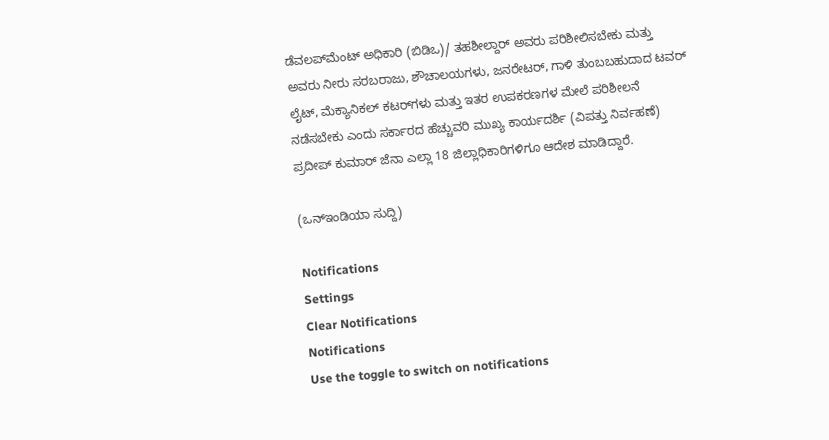ಡೆವಲಪ್‌ಮೆಂಟ್ ಅಧಿಕಾರಿ (ಬಿಡಿಒ)/ ತಹಶೀಲ್ದಾರ್ ಅವರು ಪರಿಶೀಲಿಸಬೇಕು ಮತ್ತು ಅವರು ನೀರು ಸರಬರಾಜು, ಶೌಚಾಲಯಗಳು, ಜನರೇಟರ್, ಗಾಳಿ ತುಂಬಬಹುದಾದ ಟವರ್ ಲೈಟ್, ಮೆಕ್ಯಾನಿಕಲ್ ಕಟರ್‌ಗಳು ಮತ್ತು ಇತರ ಉಪಕರಣಗಳ ಮೇಲೆ ಪರಿಶೀಲನೆ ನಡೆಸಬೇಕು ಎಂದು ಸರ್ಕಾರದ ಹೆಚ್ಚುವರಿ ಮುಖ್ಯ ಕಾರ್ಯದರ್ಶಿ (ವಿಪತ್ತು ನಿರ್ವಹಣೆ) ಪ್ರದೀಪ್ ಕುಮಾರ್ ಜೆನಾ ಎಲ್ಲಾ 18 ಜಿಲ್ಲಾಧಿಕಾರಿಗಳಿಗೂ ಆದೇಶ ಮಾಡಿದ್ದಾರೆ.

(ಒನ್ಇಂಡಿಯಾ ಸುದ್ದಿ)

Notifications
Settings
Clear Notifications
Notifications
Use the toggle to switch on notifications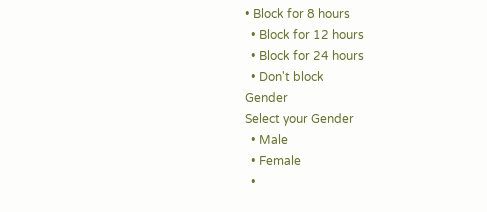• Block for 8 hours
  • Block for 12 hours
  • Block for 24 hours
  • Don't block
Gender
Select your Gender
  • Male
  • Female
  •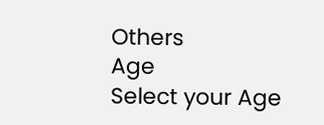Others
Age
Select your Age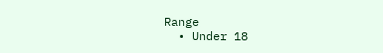Range
  • Under 18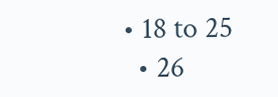• 18 to 25
  • 26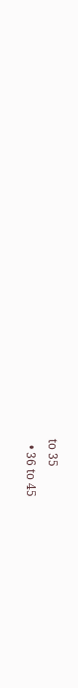to 35
  • 36 to 45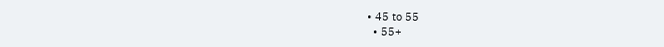• 45 to 55
  • 55+